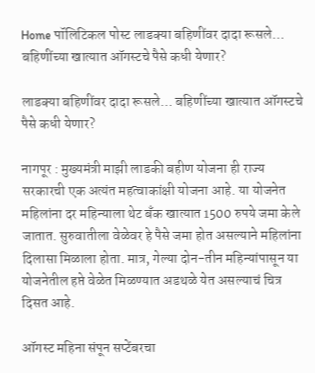Home पॉलिटिकल पोस्ट लाडक्या बहिणींवर दादा रूसले… बहिणींच्या खात्यात ऑगस्टचे पैसे कधी येणार?

लाडक्या बहिणींवर दादा रूसले… बहिणींच्या खात्यात ऑगस्टचे पैसे कधी येणार?

नागपूर : मुख्यमंत्री माझी लाडकी बहीण योजना ही राज्य सरकारची एक अत्यंत महत्वाकांक्षी योजना आहे. या योजनेत महिलांना दर महिन्याला थेट बँक खात्यात 1500 रुपये जमा केले जातात. सुरुवातीला वेळेवर हे पैसे जमा होत असल्याने महिलांना दिलासा मिळाला होता. मात्र, गेल्या दोन-तीन महिन्यांपासून या योजनेतील हप्ते वेळेत मिळण्यात अडथळे येत असल्याचं चित्र दिसत आहे.

ऑगस्ट महिना संपून सप्टेंबरचा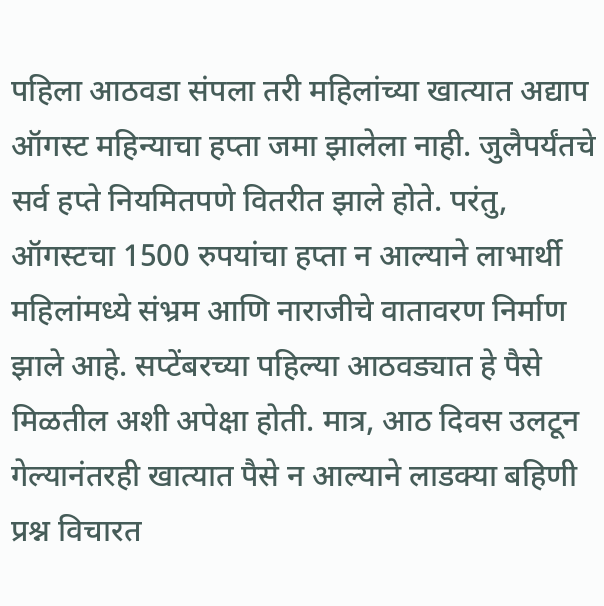पहिला आठवडा संपला तरी महिलांच्या खात्यात अद्याप ऑगस्ट महिन्याचा हप्ता जमा झालेला नाही. जुलैपर्यंतचे सर्व हप्ते नियमितपणे वितरीत झाले होते. परंतु, ऑगस्टचा 1500 रुपयांचा हप्ता न आल्याने लाभार्थी महिलांमध्ये संभ्रम आणि नाराजीचे वातावरण निर्माण झाले आहे. सप्टेंबरच्या पहिल्या आठवड्यात हे पैसे मिळतील अशी अपेक्षा होती. मात्र, आठ दिवस उलटून गेल्यानंतरही खात्यात पैसे न आल्याने लाडक्या बहिणी प्रश्न विचारत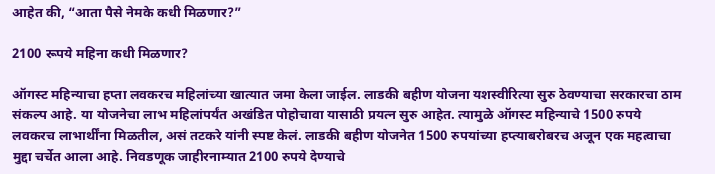आहेत की, “आता पैसे नेमके कधी मिळणार?”

2100 रूपये महिना कधी मिळणार?

ऑगस्ट महिन्याचा हप्ता लवकरच महिलांच्या खात्यात जमा केला जाईल. लाडकी बहीण योजना यशस्वीरित्या सुरु ठेवण्याचा सरकारचा ठाम संकल्प आहे. या योजनेचा लाभ महिलांपर्यंत अखंडित पोहोचावा यासाठी प्रयत्न सुरु आहेत. त्यामुळे ऑगस्ट महिन्याचे 1500 रुपये लवकरच लाभार्थींना मिळतील, असं तटकरे यांनी स्पष्ट केलं. लाडकी बहीण योजनेत 1500 रुपयांच्या हप्त्याबरोबरच अजून एक महत्वाचा मुद्दा चर्चेत आला आहे. निवडणूक जाहीरनाम्यात 2100 रुपये देण्याचे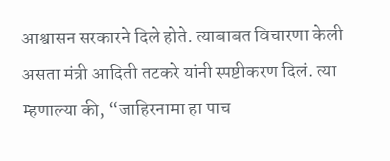आश्वासन सरकारने दिले होते. त्याबाबत विचारणा केली असता मंत्री आदिती तटकरे यांनी स्पष्टीकरण दिलं. त्या म्हणाल्या की, “जाहिरनामा हा पाच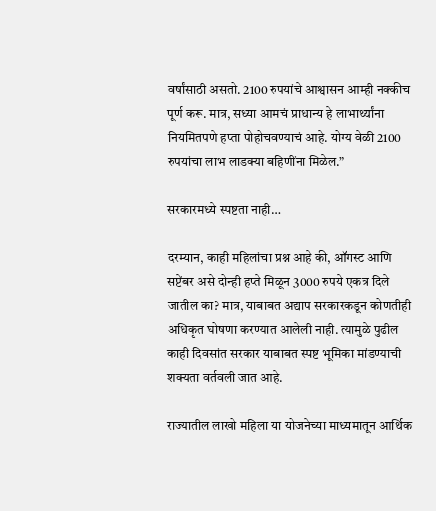वर्षांसाठी असतो. 2100 रुपयांचे आश्वासन आम्ही नक्कीच पूर्ण करू. मात्र, सध्या आमचं प्राधान्य हे लाभार्थ्यांना नियमितपणे हप्ता पोहोचवण्याचं आहे. योग्य वेळी 2100 रुपयांचा लाभ लाडक्या बहिणींना मिळेल.”

सरकारमध्ये स्पष्टता नाही…

दरम्यान, काही महिलांचा प्रश्न आहे की, ऑगस्ट आणि सप्टेंबर असे दोन्ही हप्ते मिळून 3000 रुपये एकत्र दिले जातील का? मात्र, याबाबत अद्याप सरकारकडून कोणतीही अधिकृत घोषणा करण्यात आलेली नाही. त्यामुळे पुढील काही दिवसांत सरकार याबाबत स्पष्ट भूमिका मांडण्याची शक्यता वर्तवली जात आहे.

राज्यातील लाखो महिला या योजनेच्या माध्यमातून आर्थिक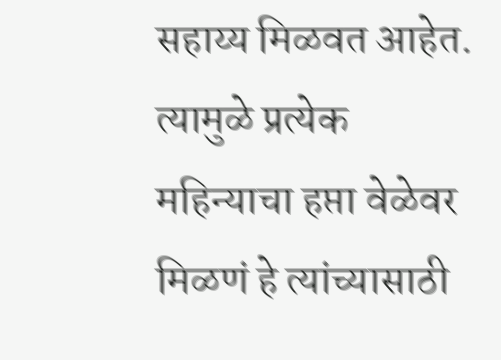सहाय्य मिळवत आहेत. त्यामुळे प्रत्येक महिन्याचा हप्ता वेळेवर मिळणं हे त्यांच्यासाठी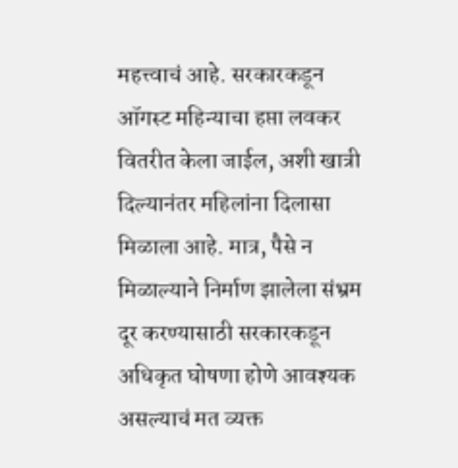महत्त्वाचं आहे. सरकारकडून ऑगस्ट महिन्याचा हप्ता लवकर वितरीत केला जाईल, अशी खात्री दिल्यानंतर महिलांना दिलासा मिळाला आहे. मात्र, पैसे न मिळाल्याने निर्माण झालेला संभ्रम दूर करण्यासाठी सरकारकडून अधिकृत घोषणा होणे आवश्यक असल्याचं मत व्यक्त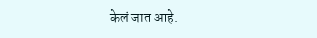केलं जात आहे.